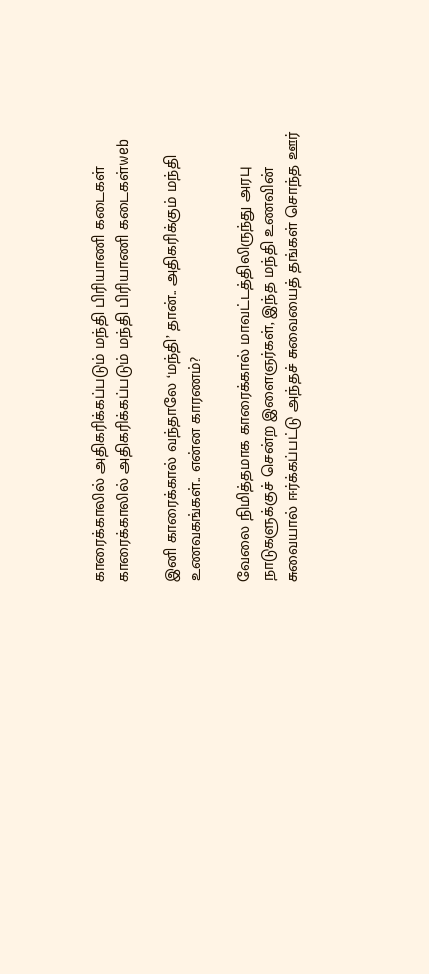காரைக்காலில் அதிகரிக்கப்படும் மந்தி பிரியாணி கடைகள்
காரைக்காலில் அதிகரிக்கப்படும் மந்தி பிரியாணி கடைகள்web

இனி காரைக்கால் வந்தாலே ‘மந்தி’ தான்.. அதிகரிக்கும் மந்தி உணவகங்கள்.. என்ன காரணம்?

வேலை நிமித்தமாக காரைக்கால் மாவட்டத்திலிருந்து அரபு நாடுகளுக்குச் சென்ற இளைஞர்கள், இந்த மந்தி உணவின் சுவையால் ஈர்க்கப்பட்டு அந்தச் சுவையைத் தங்கள் சொந்த ஊர்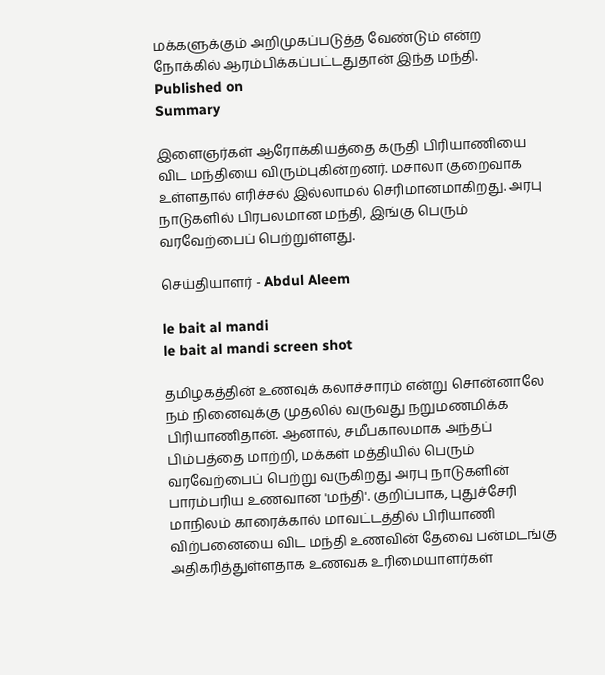மக்களுக்கும் அறிமுகப்படுத்த வேண்டும் என்ற நோக்கில் ஆரம்பிக்கப்பட்டதுதான் இந்த மந்தி.
Published on
Summary

இளைஞர்கள் ஆரோக்கியத்தை கருதி பிரியாணியை விட மந்தியை விரும்புகின்றனர். மசாலா குறைவாக உள்ளதால் எரிச்சல் இல்லாமல் செரிமானமாகிறது. அரபு நாடுகளில் பிரபலமான மந்தி, இங்கு பெரும் வரவேற்பைப் பெற்றுள்ளது.

செய்தியாளர் - Abdul Aleem

le bait al mandi
le bait al mandi screen shot

தமிழகத்தின் உணவுக் கலாச்சாரம் என்று சொன்னாலே நம் நினைவுக்கு முதலில் வருவது நறுமணமிக்க பிரியாணிதான். ஆனால், சமீபகாலமாக அந்தப் பிம்பத்தை மாற்றி, மக்கள் மத்தியில் பெரும் வரவேற்பைப் பெற்று வருகிறது அரபு நாடுகளின் பாரம்பரிய உணவான 'மந்தி'. குறிப்பாக, புதுச்சேரி மாநிலம் காரைக்கால் மாவட்டத்தில் பிரியாணி விற்பனையை விட மந்தி உணவின் தேவை பன்மடங்கு அதிகரித்துள்ளதாக உணவக உரிமையாளர்கள்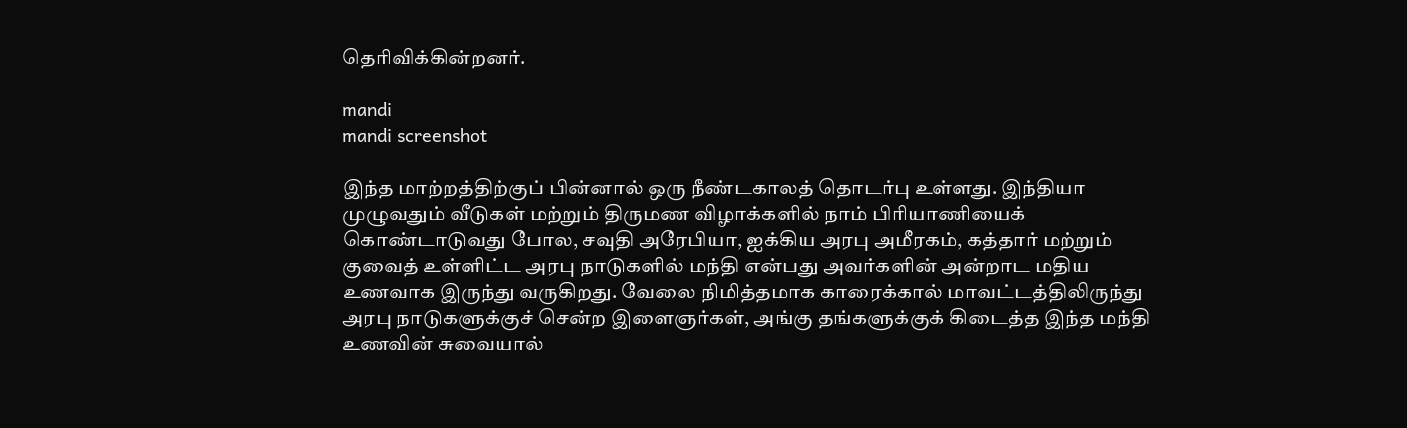தெரிவிக்கின்றனர்.

mandi
mandi screenshot

இந்த மாற்றத்திற்குப் பின்னால் ஒரு நீண்டகாலத் தொடர்பு உள்ளது. இந்தியா முழுவதும் வீடுகள் மற்றும் திருமண விழாக்களில் நாம் பிரியாணியைக் கொண்டாடுவது போல, சவுதி அரேபியா, ஐக்கிய அரபு அமீரகம், கத்தார் மற்றும் குவைத் உள்ளிட்ட அரபு நாடுகளில் மந்தி என்பது அவர்களின் அன்றாட மதிய உணவாக இருந்து வருகிறது. வேலை நிமித்தமாக காரைக்கால் மாவட்டத்திலிருந்து அரபு நாடுகளுக்குச் சென்ற இளைஞர்கள், அங்கு தங்களுக்குக் கிடைத்த இந்த மந்தி உணவின் சுவையால்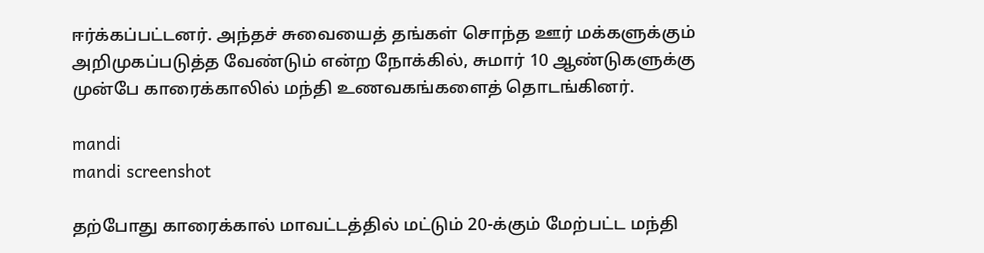ஈர்க்கப்பட்டனர். அந்தச் சுவையைத் தங்கள் சொந்த ஊர் மக்களுக்கும் அறிமுகப்படுத்த வேண்டும் என்ற நோக்கில், சுமார் 10 ஆண்டுகளுக்கு முன்பே காரைக்காலில் மந்தி உணவகங்களைத் தொடங்கினர்.

mandi
mandi screenshot

தற்போது காரைக்கால் மாவட்டத்தில் மட்டும் 20-க்கும் மேற்பட்ட மந்தி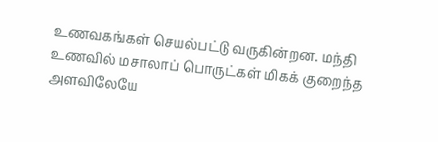உணவகங்கள் செயல்பட்டு வருகின்றன. மந்தி உணவில் மசாலாப் பொருட்கள் மிகக் குறைந்த அளவிலேயே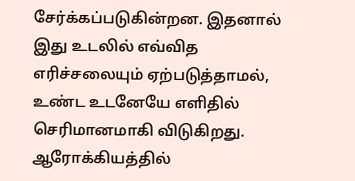சேர்க்கப்படுகின்றன. இதனால் இது உடலில் எவ்வித எரிச்சலையும் ஏற்படுத்தாமல், உண்ட உடனேயே எளிதில் செரிமானமாகி விடுகிறது. ஆரோக்கியத்தில்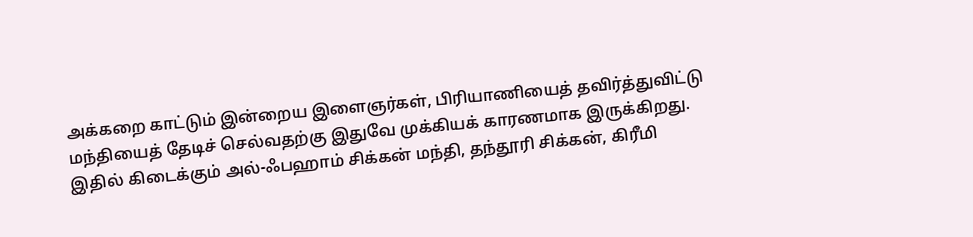அக்கறை காட்டும் இன்றைய இளைஞர்கள், பிரியாணியைத் தவிர்த்துவிட்டு மந்தியைத் தேடிச் செல்வதற்கு இதுவே முக்கியக் காரணமாக இருக்கிறது. இதில் கிடைக்கும் அல்-ஃபஹாம் சிக்கன் மந்தி, தந்தூரி சிக்கன், கிரீமி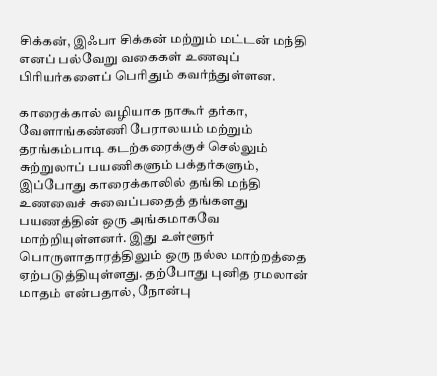சிக்கன், இஃபா சிக்கன் மற்றும் மட்டன் மந்தி எனப் பல்வேறு வகைகள் உணவுப் பிரியர்களைப் பெரிதும் கவர்ந்துள்ளன.

காரைக்கால் வழியாக நாகூர் தர்கா, வேளாங்கண்ணி பேராலயம் மற்றும் தரங்கம்பாடி கடற்கரைக்குச் செல்லும் சுற்றுலாப் பயணிகளும் பக்தர்களும், இப்போது காரைக்காலில் தங்கி மந்தி உணவைச் சுவைப்பதைத் தங்களது பயணத்தின் ஒரு அங்கமாகவே மாற்றியுள்ளனர். இது உள்ளூர் பொருளாதாரத்திலும் ஒரு நல்ல மாற்றத்தை ஏற்படுத்தியுள்ளது. தற்போது புனித ரமலான் மாதம் என்பதால், நோன்பு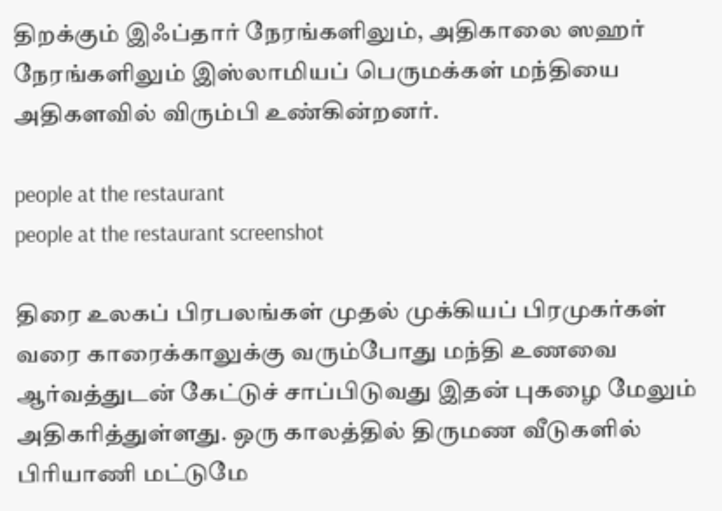திறக்கும் இஃப்தார் நேரங்களிலும், அதிகாலை ஸஹர் நேரங்களிலும் இஸ்லாமியப் பெருமக்கள் மந்தியை அதிகளவில் விரும்பி உண்கின்றனர்.

people at the restaurant
people at the restaurant screenshot

திரை உலகப் பிரபலங்கள் முதல் முக்கியப் பிரமுகர்கள் வரை காரைக்காலுக்கு வரும்போது மந்தி உணவை ஆர்வத்துடன் கேட்டுச் சாப்பிடுவது இதன் புகழை மேலும் அதிகரித்துள்ளது. ஒரு காலத்தில் திருமண வீடுகளில் பிரியாணி மட்டுமே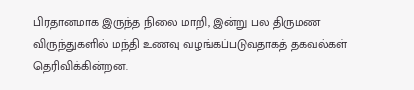பிரதானமாக இருந்த நிலை மாறி, இன்று பல திருமண விருந்துகளில் மந்தி உணவு வழங்கப்படுவதாகத் தகவல்கள் தெரிவிக்கின்றன.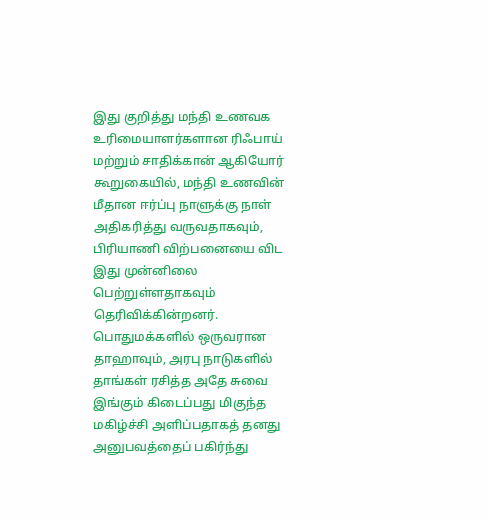இது குறித்து மந்தி உணவக உரிமையாளர்களான ரிஃபாய் மற்றும் சாதிக்கான் ஆகியோர் கூறுகையில், மந்தி உணவின் மீதான ஈர்ப்பு நாளுக்கு நாள் அதிகரித்து வருவதாகவும், பிரியாணி விற்பனையை விட இது முன்னிலை பெற்றுள்ளதாகவும் தெரிவிக்கின்றனர். பொதுமக்களில் ஒருவரான தாஹாவும், அரபு நாடுகளில் தாங்கள் ரசித்த அதே சுவை இங்கும் கிடைப்பது மிகுந்த மகிழ்ச்சி அளிப்பதாகத் தனது அனுபவத்தைப் பகிர்ந்து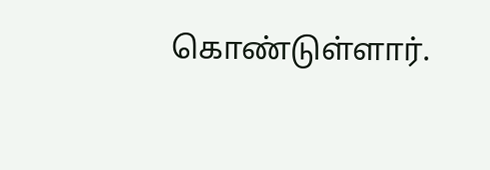கொண்டுள்ளார்.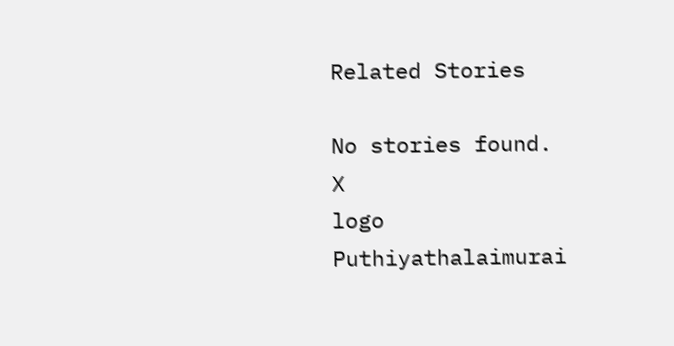Related Stories

No stories found.
X
logo
Puthiyathalaimurai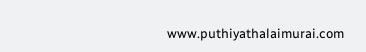www.puthiyathalaimurai.com